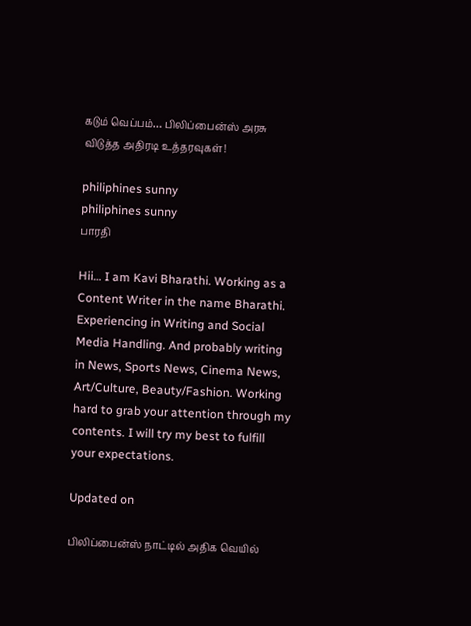கடும் வெப்பம்… பிலிப்பைன்ஸ் அரசு விடுத்த அதிரடி உத்தரவுகள்!

philiphines sunny
philiphines sunny
பாரதி

Hii… I am Kavi Bharathi. Working as a Content Writer in the name Bharathi. Experiencing in Writing and Social Media Handling. And probably writing in News, Sports News, Cinema News, Art/Culture, Beauty/Fashion. Working hard to grab your attention through my contents. I will try my best to fulfill your expectations.

Updated on

பிலிப்பைன்ஸ் நாட்டில் அதிக வெயில்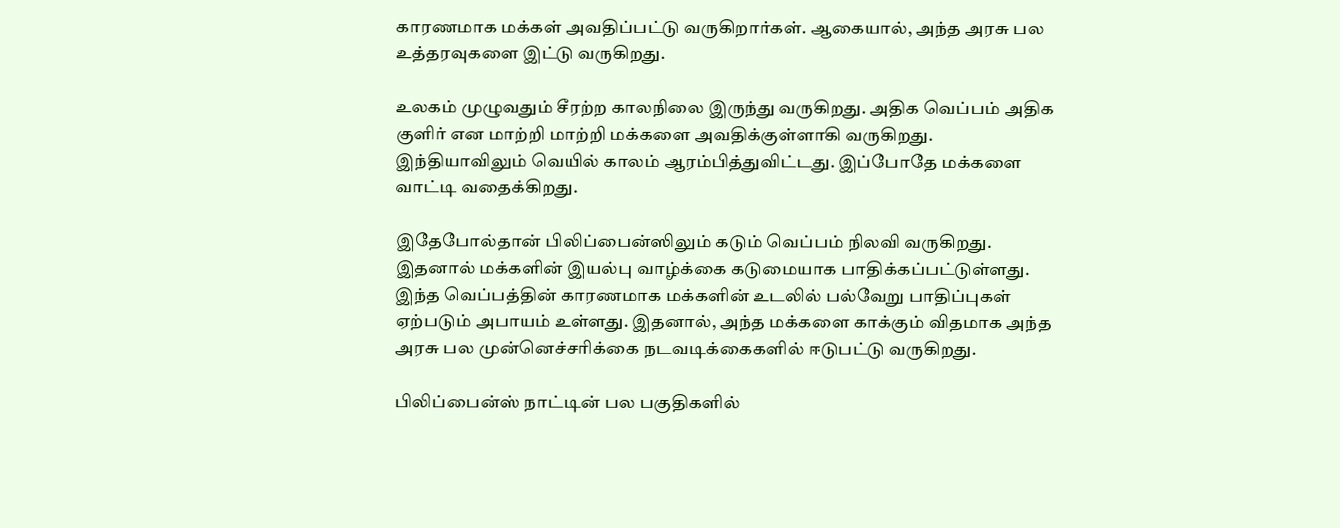காரணமாக மக்கள் அவதிப்பட்டு வருகிறார்கள். ஆகையால், அந்த அரசு பல உத்தரவுகளை இட்டு வருகிறது.

உலகம் முழுவதும் சீரற்ற காலநிலை இருந்து வருகிறது. அதிக வெப்பம் அதிக குளிர் என மாற்றி மாற்றி மக்களை அவதிக்குள்ளாகி வருகிறது. இந்தியாவிலும் வெயில் காலம் ஆரம்பித்துவிட்டது. இப்போதே மக்களை வாட்டி வதைக்கிறது.

இதேபோல்தான் பிலிப்பைன்ஸிலும் கடும் வெப்பம் நிலவி வருகிறது. இதனால் மக்களின் இயல்பு வாழ்க்கை கடுமையாக பாதிக்கப்பட்டுள்ளது. இந்த வெப்பத்தின் காரணமாக மக்களின் உடலில் பல்வேறு பாதிப்புகள் ஏற்படும் அபாயம் உள்ளது. இதனால், அந்த மக்களை காக்கும் விதமாக அந்த அரசு பல முன்னெச்சரிக்கை நடவடிக்கைகளில் ஈடுபட்டு வருகிறது.

பிலிப்பைன்ஸ் நாட்டின் பல பகுதிகளில்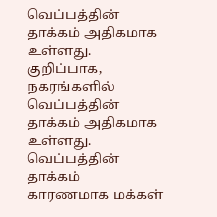வெப்பத்தின் தாக்கம் அதிகமாக உள்ளது. குறிப்பாக, நகரங்களில் வெப்பத்தின் தாக்கம் அதிகமாக உள்ளது. வெப்பத்தின் தாக்கம் காரணமாக மக்கள்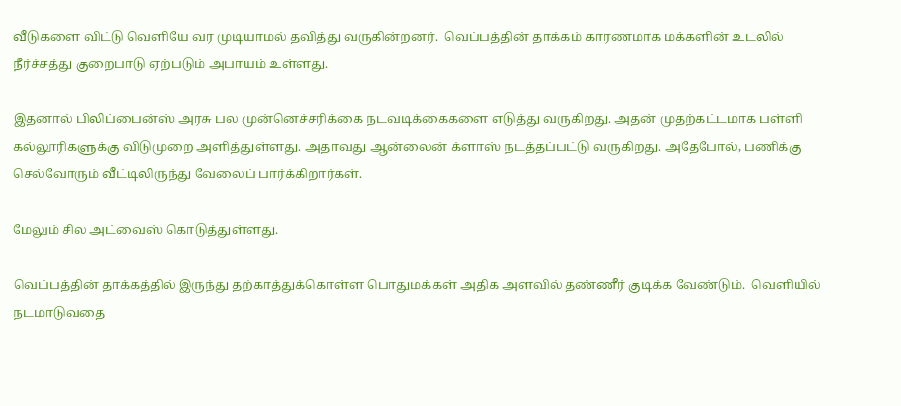வீடுகளை விட்டு வெளியே வர முடியாமல் தவித்து வருகின்றனர்.  வெப்பத்தின் தாக்கம் காரணமாக மக்களின் உடலில் நீர்ச்சத்து குறைபாடு ஏற்படும் அபாயம் உள்ளது.

இதனால் பிலிப்பைன்ஸ் அரசு பல முன்னெச்சரிக்கை நடவடிக்கைகளை எடுத்து வருகிறது. அதன் முதற்கட்டமாக பள்ளி கல்லூரிகளுக்கு விடுமுறை அளித்துள்ளது. அதாவது ஆன்லைன் க்ளாஸ் நடத்தப்பட்டு வருகிறது. அதேபோல், பணிக்கு செல்வோரும் வீட்டிலிருந்து வேலைப் பார்க்கிறார்கள்.

மேலும் சில அட்வைஸ் கொடுத்துள்ளது.

வெப்பத்தின் தாக்கத்தில் இருந்து தற்காத்துக்கொள்ள பொதுமக்கள் அதிக அளவில் தண்ணீர் குடிக்க வேண்டும்.  வெளியில் நடமாடுவதை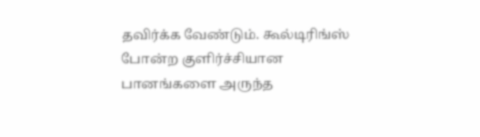தவிர்க்க வேண்டும். கூல்டிரிங்ஸ் போன்ற குளிர்ச்சியான பானங்களை அருந்த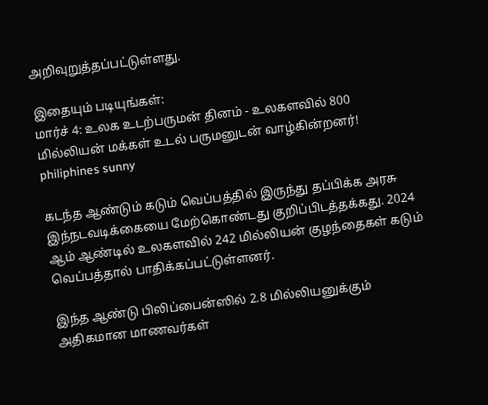அறிவுறுத்தப்பட்டுள்ளது.

இதையும் படியுங்கள்:
மார்ச் 4: உலக உடற்பருமன் தினம் - உலகளவில் 800 மில்லியன் மக்கள் உடல் பருமனுடன் வாழ்கின்றனர்!
philiphines sunny

கடந்த ஆண்டும் கடும் வெப்பத்தில் இருந்து தப்பிக்க அரசு இந்நடவடிக்கையை மேற்கொண்டது குறிப்பிடத்தக்கது. 2024 ஆம் ஆண்டில் உலகளவில் 242 மில்லியன் குழந்தைகள் கடும் வெப்பத்தால் பாதிக்கப்பட்டுள்ளனர்.

இந்த ஆண்டு பிலிப்பைன்ஸில் 2.8 மில்லியனுக்கும் அதிகமான மாணவர்கள்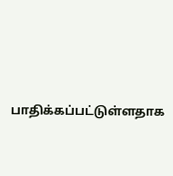பாதிக்கப்பட்டுள்ளதாக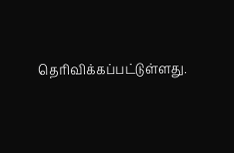தெரிவிக்கப்பட்டுள்ளது.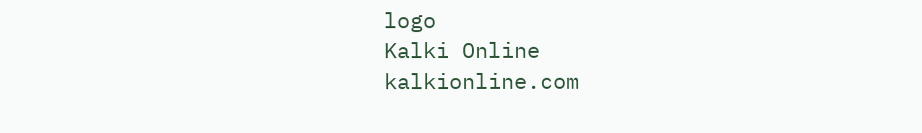logo
Kalki Online
kalkionline.com